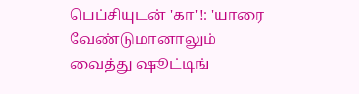பெப்சியுடன் 'கா'!: 'யாரை வேண்டுமானாலும் வைத்து ஷூட்டிங்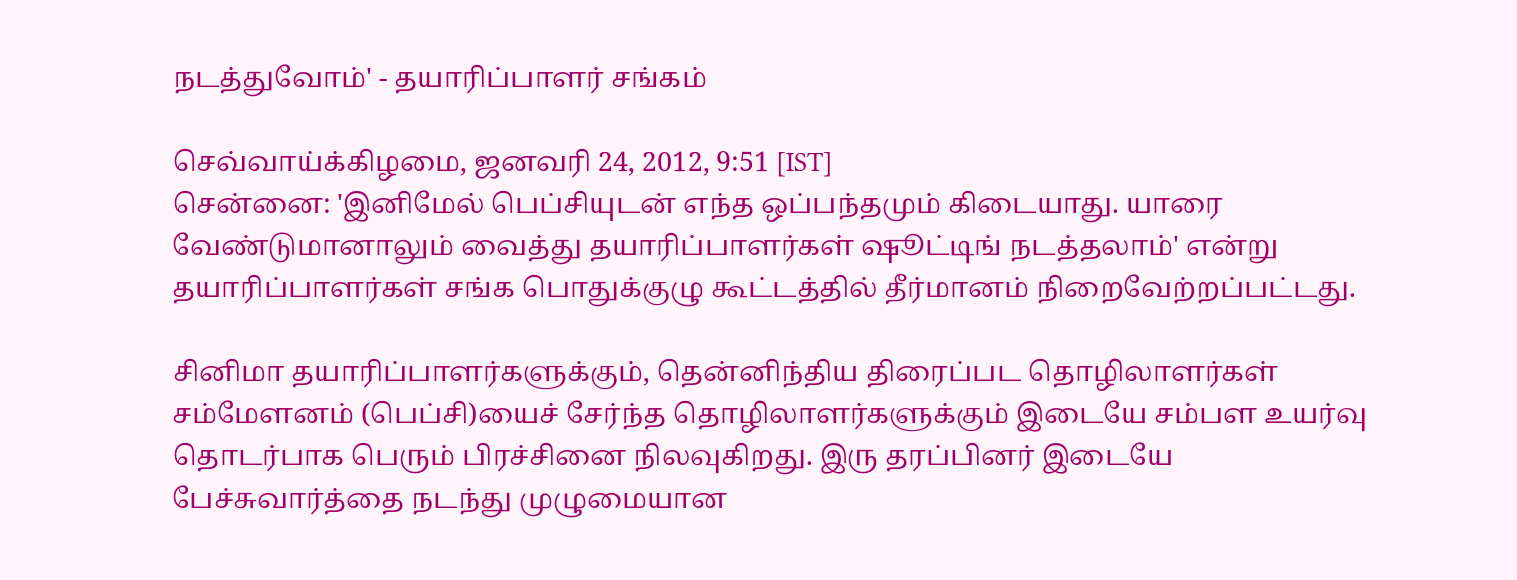நடத்துவோம்' - தயாரிப்பாளர் சங்கம்

செவ்வாய்க்கிழமை, ஜனவரி 24, 2012, 9:51 [IST]
சென்னை: 'இனிமேல் பெப்சியுடன் எந்த ஒப்பந்தமும் கிடையாது. யாரை வேண்டுமானாலும் வைத்து தயாரிப்பாளர்கள் ஷூட்டிங் நடத்தலாம்' என்று தயாரிப்பாளர்கள் சங்க பொதுக்குழு கூட்டத்தில் தீர்மானம் நிறைவேற்றப்பட்டது.

சினிமா தயாரிப்பாளர்களுக்கும், தென்னிந்திய திரைப்பட தொழிலாளர்கள் சம்மேளனம் (பெப்சி)யைச் சேர்ந்த தொழிலாளர்களுக்கும் இடையே சம்பள உயர்வு தொடர்பாக பெரும் பிரச்சினை நிலவுகிறது. இரு தரப்பினர் இடையே பேச்சுவார்த்தை நடந்து முழுமையான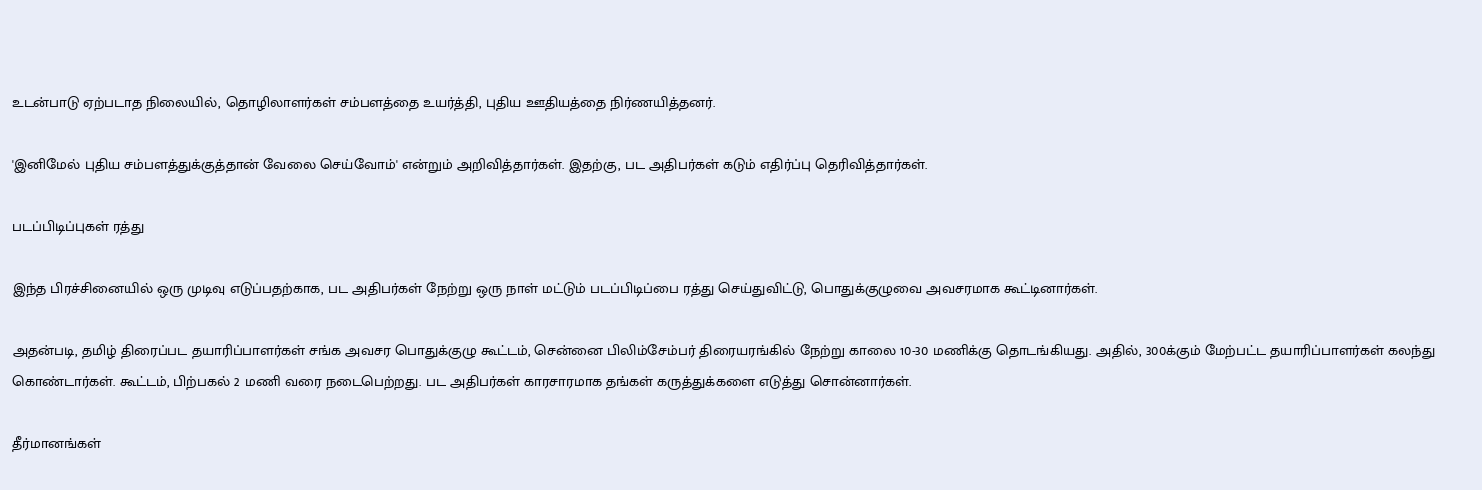உடன்பாடு ஏற்படாத நிலையில், தொழிலாளர்கள் சம்பளத்தை உயர்த்தி, புதிய ஊதியத்தை நிர்ணயித்தனர்.

'இனிமேல் புதிய சம்பளத்துக்குத்தான் வேலை செய்வோம்' என்றும் அறிவித்தார்கள். இதற்கு, பட அதிபர்கள் கடும் எதிர்ப்பு தெரிவித்தார்கள்.

படப்பிடிப்புகள் ரத்து

இந்த பிரச்சினையில் ஒரு முடிவு எடுப்பதற்காக, பட அதிபர்கள் நேற்று ஒரு நாள் மட்டும் படப்பிடிப்பை ரத்து செய்துவிட்டு, பொதுக்குழுவை அவசரமாக கூட்டினார்கள்.

அதன்படி, தமிழ் திரைப்பட தயாரிப்பாளர்கள் சங்க அவசர பொதுக்குழு கூட்டம், சென்னை பிலிம்சேம்பர் திரையரங்கில் நேற்று காலை 10-30 மணிக்கு தொடங்கியது. அதில், 300க்கும் மேற்பட்ட தயாரிப்பாளர்கள் கலந்து கொண்டார்கள். கூட்டம், பிற்பகல் 2 மணி வரை நடைபெற்றது. பட அதிபர்கள் காரசாரமாக தங்கள் கருத்துக்களை எடுத்து சொன்னார்கள்.

தீர்மானங்கள்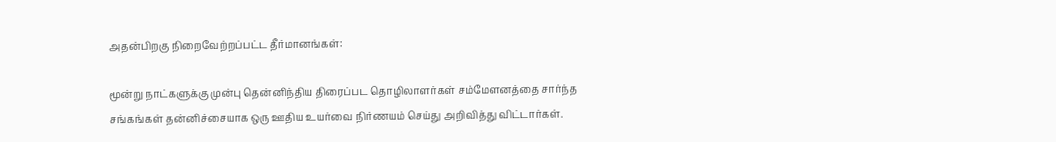அதன்பிறகு நிறைவேற்றப்பட்ட தீர்மானங்கள்:

மூன்று நாட்களுக்கு முன்பு தென்னிந்திய திரைப்பட தொழிலாளர்கள் சம்மேளனத்தை சார்ந்த சங்கங்கள் தன்னிச்சையாக ஒரு ஊதிய உயர்வை நிர்ணயம் செய்து அறிவித்து விட்டார்கள்.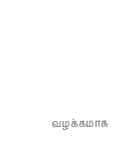வழக்கமாக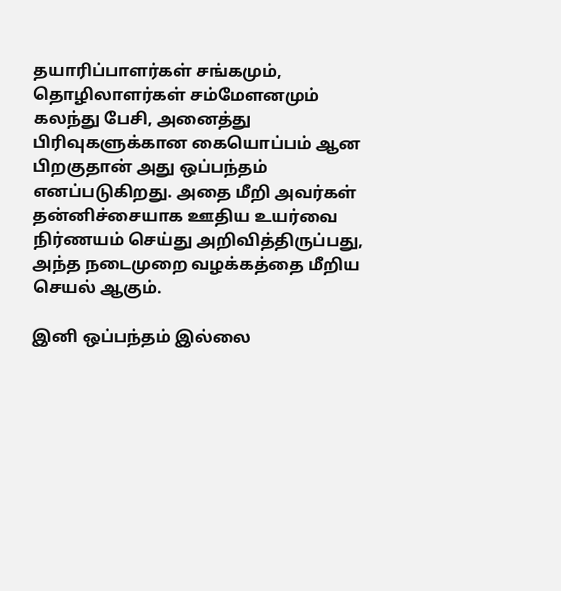தயாரிப்பாளர்கள் சங்கமும், தொழிலாளர்கள் சம்மேளனமும் கலந்து பேசி, அனைத்து பிரிவுகளுக்கான கையொப்பம் ஆன பிறகுதான் அது ஒப்பந்தம் எனப்படுகிறது. அதை மீறி அவர்கள் தன்னிச்சையாக ஊதிய உயர்வை நிர்ணயம் செய்து அறிவித்திருப்பது, அந்த நடைமுறை வழக்கத்தை மீறிய செயல் ஆகும்.

இனி ஒப்பந்தம் இல்லை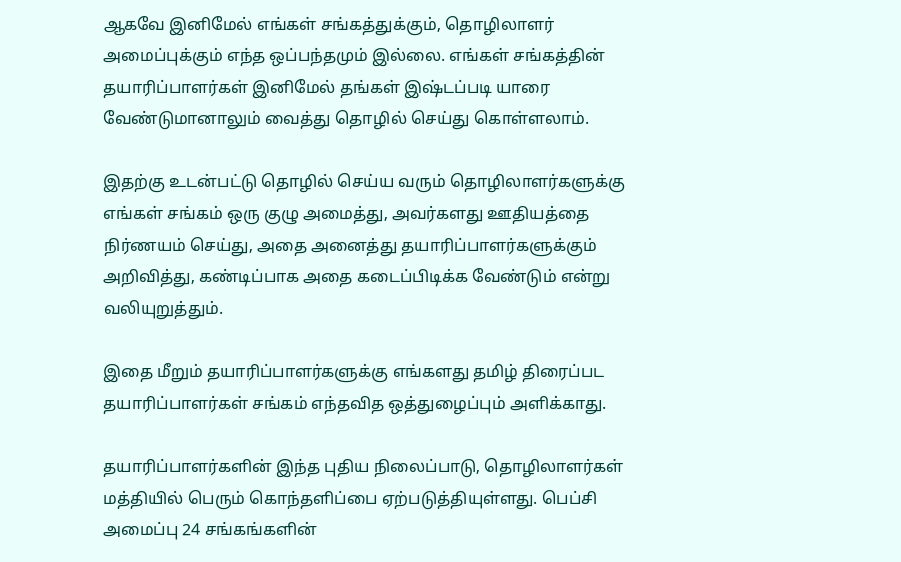ஆகவே இனிமேல் எங்கள் சங்கத்துக்கும், தொழிலாளர் அமைப்புக்கும் எந்த ஒப்பந்தமும் இல்லை. எங்கள் சங்கத்தின் தயாரிப்பாளர்கள் இனிமேல் தங்கள் இஷ்டப்படி யாரை வேண்டுமானாலும் வைத்து தொழில் செய்து கொள்ளலாம்.

இதற்கு உடன்பட்டு தொழில் செய்ய வரும் தொழிலாளர்களுக்கு எங்கள் சங்கம் ஒரு குழு அமைத்து, அவர்களது ஊதியத்தை நிர்ணயம் செய்து, அதை அனைத்து தயாரிப்பாளர்களுக்கும் அறிவித்து, கண்டிப்பாக அதை கடைப்பிடிக்க வேண்டும் என்று வலியுறுத்தும்.

இதை மீறும் தயாரிப்பாளர்களுக்கு எங்களது தமிழ் திரைப்பட தயாரிப்பாளர்கள் சங்கம் எந்தவித ஒத்துழைப்பும் அளிக்காது.

தயாரிப்பாளர்களின் இந்த புதிய நிலைப்பாடு, தொழிலாளர்கள் மத்தியில் பெரும் கொந்தளிப்பை ஏற்படுத்தியுள்ளது. பெப்சி அமைப்பு 24 சங்கங்களின்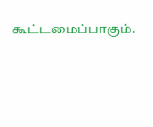கூட்டமைப்பாகும்.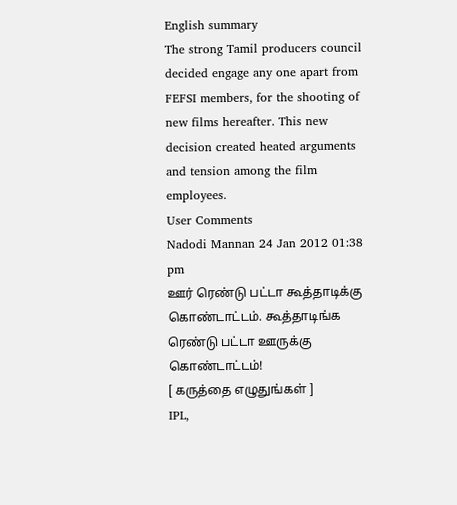English summary
The strong Tamil producers council decided engage any one apart from FEFSI members, for the shooting of new films hereafter. This new decision created heated arguments and tension among the film employees.
User Comments
Nadodi Mannan 24 Jan 2012 01:38 pm
ஊர் ரெண்டு பட்டா கூத்தாடிக்கு கொண்டாட்டம். கூத்தாடிங்க ரெண்டு பட்டா ஊருக்கு கொண்டாட்டம்!
[ கருத்தை எழுதுங்கள் ]
IPL,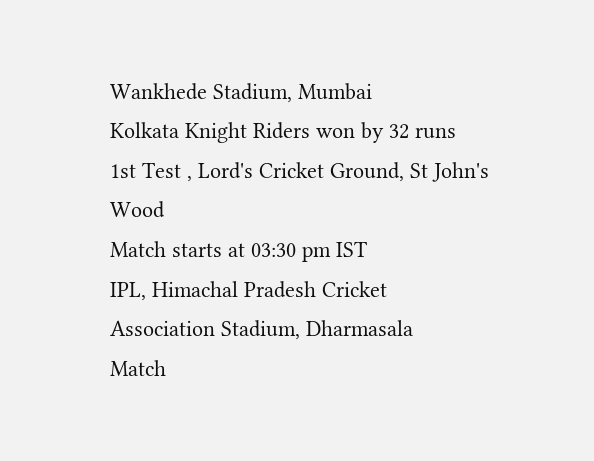Wankhede Stadium, Mumbai
Kolkata Knight Riders won by 32 runs
1st Test , Lord's Cricket Ground, St John's Wood
Match starts at 03:30 pm IST
IPL, Himachal Pradesh Cricket Association Stadium, Dharmasala
Match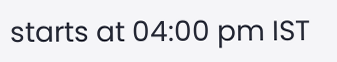starts at 04:00 pm IST